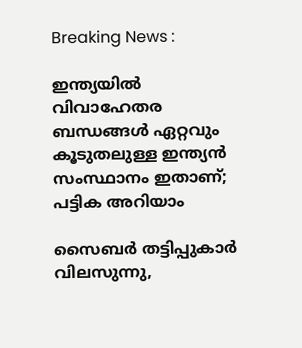Breaking News :

ഇന്ത്യയില്‍ വിവാഹേതര ബന്ധങ്ങള്‍ ഏറ്റവും കൂടുതലുള്ള ഇന്ത്യന്‍ സംസ്ഥാനം ഇതാണ്; പട്ടിക അറിയാം

സൈബര്‍ തട്ടിപ്പുകാര്‍ വിലസുന്നു,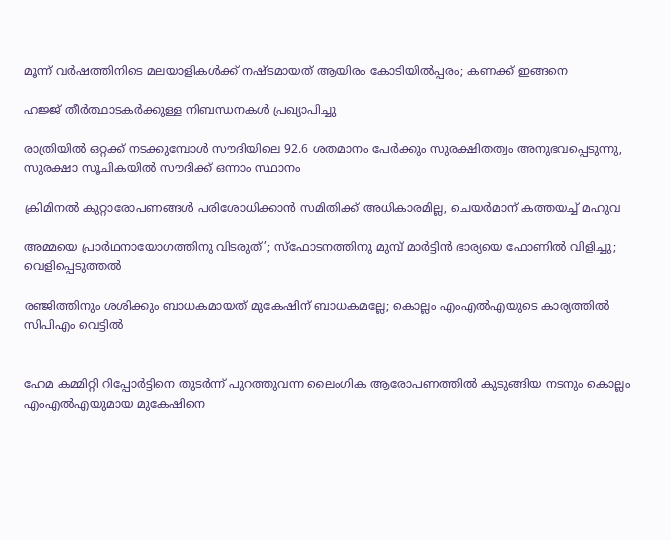മൂന്ന് വര്‍ഷത്തിനിടെ മലയാളികള്‍ക്ക് നഷ്ടമായത് ആയിരം കോടിയില്‍പ്പരം; കണക്ക് ഇങ്ങനെ

ഹജ്ജ് തീർത്ഥാടകർക്കുള്ള നിബന്ധനകൾ പ്രഖ്യാപിച്ചു

രാത്രിയിൽ ഒറ്റക്ക് നടക്കുമ്പോൾ സൗദിയിലെ 92.6 ശതമാനം പേർക്കും സുരക്ഷിതത്വം അനുഭവപ്പെടുന്നു, സുരക്ഷാ സൂചികയിൽ സൗദിക്ക് ഒന്നാം സ്ഥാനം

ക്രിമിനല്‍ കുറ്റാരോപണങ്ങള്‍ പരിശോധിക്കാന്‍ സമിതിക്ക്‌ അധികാരമില്ല, ചെയര്‍മാന്‌ കത്തയച്ച് മഹുവ

അമ്മയെ പ്രാര്‍ഥനായോഗത്തിനു വിടരുത്’; സ്‌ഫോടനത്തിനു മുമ്പ് മാര്‍ട്ടിന്‍ ഭാര്യയെ ഫോണില്‍ വിളിച്ചു; വെളിപ്പെടുത്തല്‍

രഞ്ജിത്തിനും ശശിക്കും ബാധകമായത് മുകേഷിന് ബാധകമല്ലേ; കൊല്ലം എംഎല്‍എയുടെ കാര്യത്തില്‍ സിപിഎം വെട്ടില്‍


ഹേമ കമ്മിറ്റി റിപ്പോര്‍ട്ടിനെ തുടര്‍ന്ന് പുറത്തുവന്ന ലൈംഗിക ആരോപണത്തില്‍ കുടുങ്ങിയ നടനും കൊല്ലം എംഎല്‍എയുമായ മുകേഷിനെ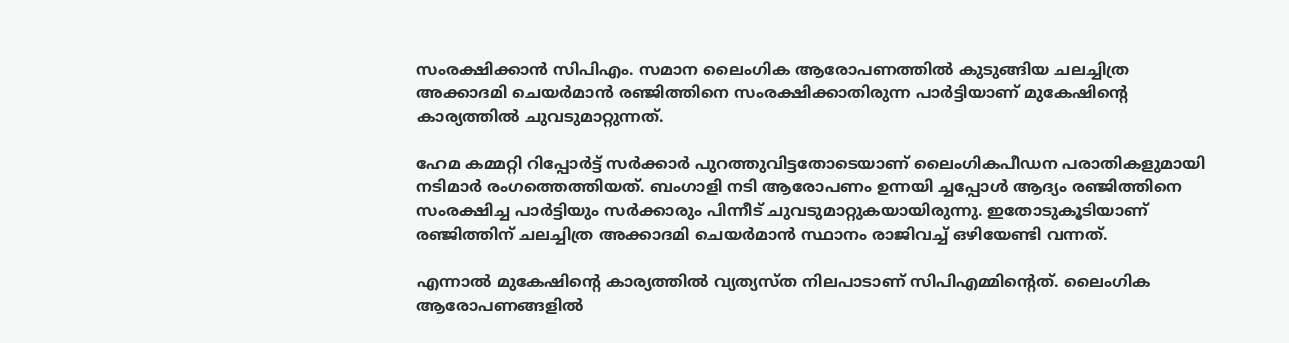സംരക്ഷിക്കാന്‍ സിപിഎം. സമാന ലൈംഗിക ആരോപണത്തില്‍ കുടുങ്ങിയ ചലച്ചിത്ര അക്കാദമി ചെയര്‍മാന്‍ രഞ്ജിത്തിനെ സംരക്ഷിക്കാതിരുന്ന പാര്‍ട്ടിയാണ് മുകേഷിന്റെ കാര്യത്തില്‍ ചുവടുമാറ്റുന്നത്.

ഹേമ കമ്മറ്റി റിപ്പോര്‍ട്ട് സര്‍ക്കാര്‍ പുറത്തുവിട്ടതോടെയാണ് ലൈംഗികപീഡന പരാതികളുമായി നടിമാര്‍ രംഗത്തെത്തിയത്. ബംഗാളി നടി ആരോപണം ഉന്നയി ച്ചപ്പോള്‍ ആദ്യം രഞ്ജിത്തിനെ സംരക്ഷിച്ച പാര്‍ട്ടിയും സര്‍ക്കാരും പിന്നീട് ചുവടുമാറ്റുകയായിരുന്നു. ഇതോടുകൂടിയാണ് രഞ്ജിത്തിന് ചലച്ചിത്ര അക്കാദമി ചെയര്‍മാന്‍ സ്ഥാനം രാജിവച്ച് ഒഴിയേണ്ടി വന്നത്.

എന്നാല്‍ മുകേഷിന്റെ കാര്യത്തില്‍ വ്യത്യസ്ത നിലപാടാണ് സിപിഎമ്മിന്റെത്. ലൈംഗിക ആരോപണങ്ങളില്‍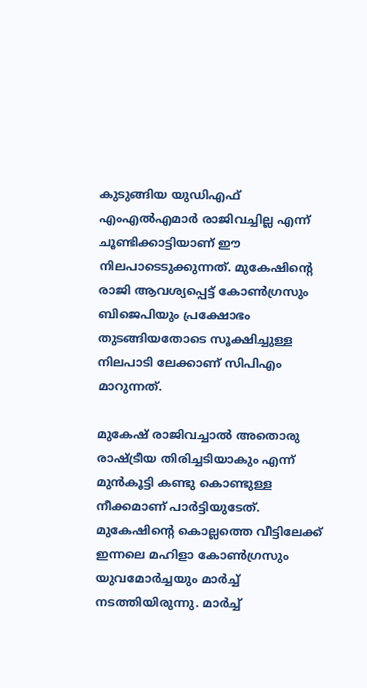കുടുങ്ങിയ യുഡിഎഫ് എംഎൽഎമാർ രാജിവച്ചില്ല എന്ന് ചൂണ്ടിക്കാട്ടിയാണ് ഈ നിലപാടെടുക്കുന്നത്. മുകേഷിന്റെ രാജി ആവശ്യപ്പെട്ട് കോണ്‍ഗ്രസും ബിജെപിയും പ്രക്ഷോഭം തുടങ്ങിയതോടെ സൂക്ഷിച്ചുള്ള നിലപാടി ലേക്കാണ് സിപിഎം മാറുന്നത്.

മുകേഷ് രാജിവച്ചാല്‍ അതൊരു രാഷ്ട്രീയ തിരിച്ചടിയാകും എന്ന് മുന്‍കൂട്ടി കണ്ടു കൊണ്ടുള്ള നീക്കമാണ് പാര്‍ട്ടിയുടേത്. മുകേഷിന്‍റെ കൊല്ലത്തെ വീട്ടിലേക്ക് ഇന്നലെ മഹിളാ കോണ്‍ഗ്രസും യുവമോര്‍ച്ചയും മാര്‍ച്ച് നടത്തിയിരുന്നു. മാര്‍ച്ച്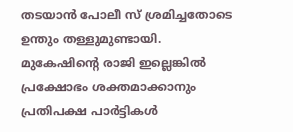തടയാന്‍ പോലീ സ് ശ്രമിച്ചതോടെ ഉന്തും തള്ളുമുണ്ടായി. മുകേഷിന്റെ രാജി ഇല്ലെങ്കില്‍ പ്രക്ഷോഭം ശക്തമാക്കാനും പ്രതിപക്ഷ പാര്‍ട്ടികള്‍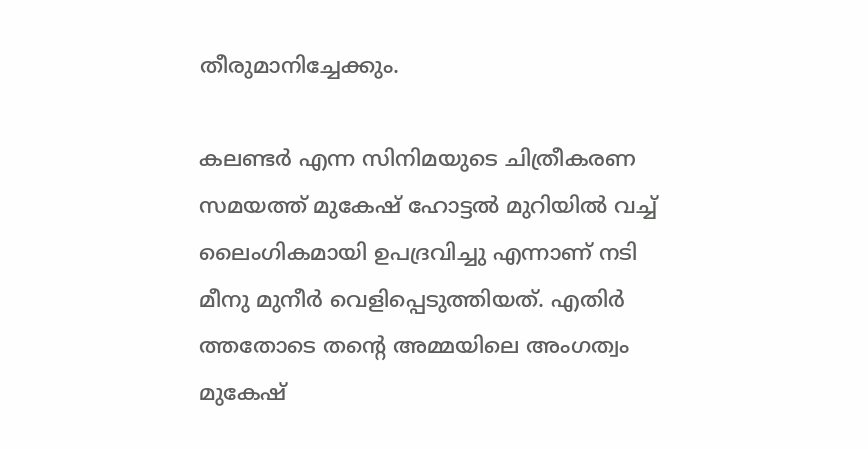തീരുമാനിച്ചേക്കും.

കലണ്ടര്‍ എന്ന സിനിമയുടെ ചിത്രീകരണ സമയത്ത് മുകേഷ് ഹോട്ടല്‍ മുറിയില്‍ വച്ച് ലൈംഗികമായി ഉപദ്രവിച്ചു എന്നാണ് നടി മീനു മുനീര്‍ വെളിപ്പെടുത്തിയത്. എതിര്‍ ത്തതോടെ തന്റെ അമ്മയിലെ അംഗത്വം മുകേഷ്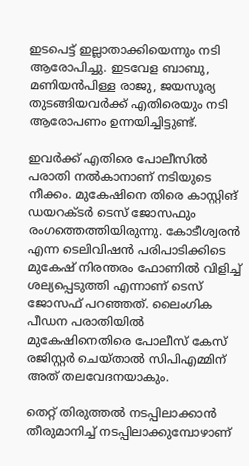ഇടപെട്ട് ഇല്ലാതാക്കിയെന്നും നടി ആരോപിച്ചു. ഇടവേള ബാബു, മണിയന്‍പിള്ള രാജു, ജയസൂര്യ തുടങ്ങിയവര്‍ക്ക് എതിരെയും നടി ആരോപണം ഉന്നയിച്ചിട്ടുണ്ട്.

ഇവര്‍ക്ക് എതിരെ പോലീസില്‍ പരാതി നല്‍കാനാണ് നടിയുടെ നീക്കം. മുകേഷിനെ തിരെ കാസ്റ്റിങ് ഡയറക്ടര്‍ ടെസ് ജോസഫും രംഗത്തെത്തിയിരുന്നു. കോടീശ്വരന്‍ എന്ന ടെലിവിഷന്‍ പരിപാടിക്കിടെ മുകേഷ് നിരന്തരം ഫോണില്‍ വിളിച്ച് ശല്യപ്പെടുത്തി എന്നാണ് ടെസ് ജോസഫ്‌ പറഞ്ഞത്. ലൈംഗിക പീഡന പരാതിയില്‍ മുകേഷിനെതിരെ പോലീസ് കേസ് രജിസ്റ്റര്‍ ചെയ്‌താല്‍ സിപിഎമ്മിന് അത് തലവേദനയാകും.

തെറ്റ് തിരുത്തല്‍ നടപ്പിലാക്കാന്‍ തീരുമാനിച്ച് നടപ്പിലാക്കുമ്പോഴാണ്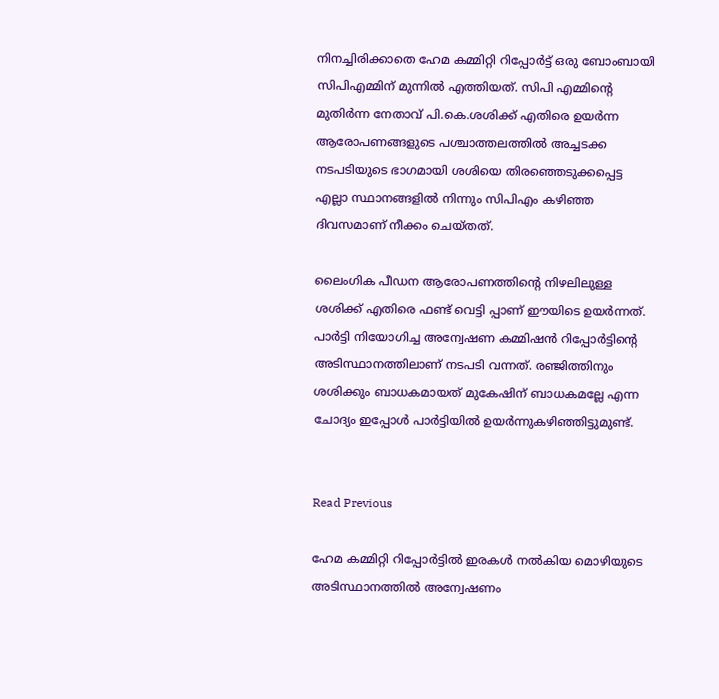നിനച്ചിരിക്കാതെ ഹേമ കമ്മിറ്റി റിപ്പോര്‍ട്ട് ഒരു ബോംബായി സിപിഎമ്മിന് മുന്നില്‍ എത്തിയത്. സിപി എമ്മിന്റെ മുതിര്‍ന്ന നേതാവ് പി.കെ.ശശിക്ക് എതിരെ ഉയര്‍ന്ന ആരോപണങ്ങളുടെ പശ്ചാത്തലത്തില്‍ അച്ചടക്ക നടപടിയുടെ ഭാഗമായി ശശിയെ തിരഞ്ഞെടുക്കപ്പെട്ട എല്ലാ സ്ഥാനങ്ങളില്‍ നിന്നും സിപിഎം കഴിഞ്ഞ ദിവസമാണ് നീക്കം ചെയ്തത്.

ലൈംഗിക പീഡന ആരോപണത്തിന്റെ നിഴലിലുള്ള ശശിക്ക് എതിരെ ഫണ്ട് വെട്ടി പ്പാണ് ഈയിടെ ഉയര്‍ന്നത്. പാര്‍ട്ടി നിയോഗിച്ച അന്വേഷണ കമ്മിഷന്‍ റിപ്പോര്‍ട്ടിന്റെ അടിസ്ഥാനത്തിലാണ് നടപടി വന്നത്. രഞ്ജിത്തിനും ശശിക്കും ബാധകമായത് മുകേഷിന് ബാധകമല്ലേ എന്ന ചോദ്യം ഇപ്പോള്‍ പാര്‍ട്ടിയില്‍ ഉയര്‍ന്നുകഴിഞ്ഞിട്ടുമുണ്ട്.


Read Previous

ഹേമ കമ്മിറ്റി റിപ്പോര്‍ട്ടില്‍ ഇരകള്‍ നല്‍കിയ മൊഴിയുടെ അടിസ്ഥാനത്തില്‍ അന്വേഷണം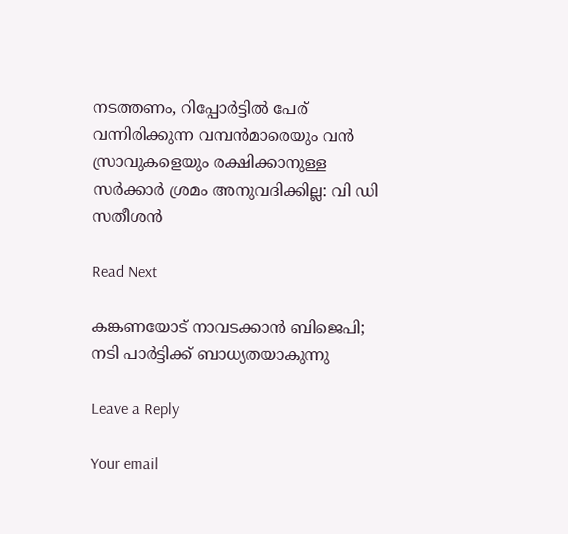നടത്തണം, റിപ്പോര്‍ട്ടില്‍ പേര് വന്നിരിക്കുന്ന വമ്പന്‍മാരെയും വന്‍ സ്രാവുകളെയും രക്ഷിക്കാനുള്ള സര്‍ക്കാര്‍ ശ്രമം അനുവദിക്കില്ല: വി ഡി സതീശന്‍

Read Next

കങ്കണയോട് നാവടക്കാൻ ബിജെപി; നടി പാര്‍ട്ടിക്ക് ബാധ്യതയാകുന്നു

Leave a Reply

Your email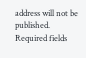address will not be published. Required fields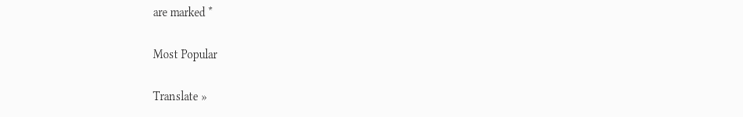are marked *

Most Popular

Translate »